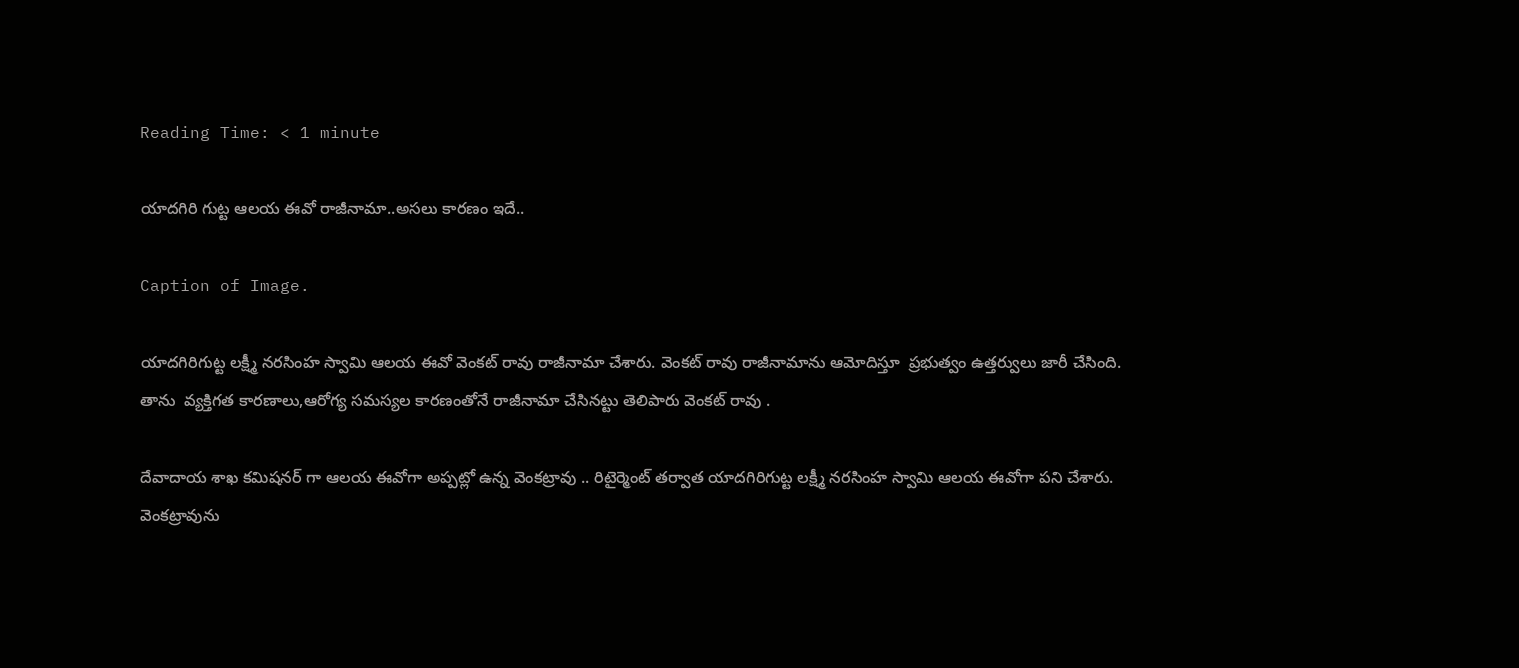Reading Time: < 1 minute

యాదగిరి గుట్ట ఆలయ ఈవో రాజీనామా..అసలు కారణం ఇదే..

Caption of Image.

యాదగిరిగుట్ట లక్ష్మీ నరసింహ స్వామి ఆలయ ఈవో వెంకట్ రావు రాజీనామా చేశారు. వెంకట్ రావు రాజీనామాను ఆమోదిస్తూ  ప్రభుత్వం ఉత్తర్వులు జారీ చేసింది. తాను  వ్యక్తిగత కారణాలు,ఆరోగ్య సమస్యల కారణంతోనే రాజీనామా చేసినట్టు తెలిపారు వెంకట్ రావు .

దేవాదాయ శాఖ కమిషనర్ గా ఆలయ ఈవోగా అప్పట్లో ఉన్న వెంకట్రావు .. రిటైర్మెంట్ తర్వాత యాదగిరిగుట్ట లక్ష్మీ నరసింహ స్వామి ఆలయ ఈవోగా పని చేశారు.  వెంకట్రావును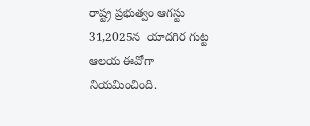రాష్ట్ర ప్రభుత్వం ఆగస్టు 31,2025న  యాదగిర గుట్ట ఆలయ ఈవోగా నియమించింది.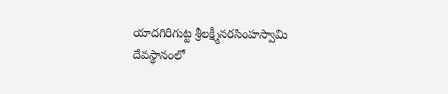యాదగిరిగుట్ట శ్రీలక్ష్మీనరసింహస్వామి దేవస్థానంలో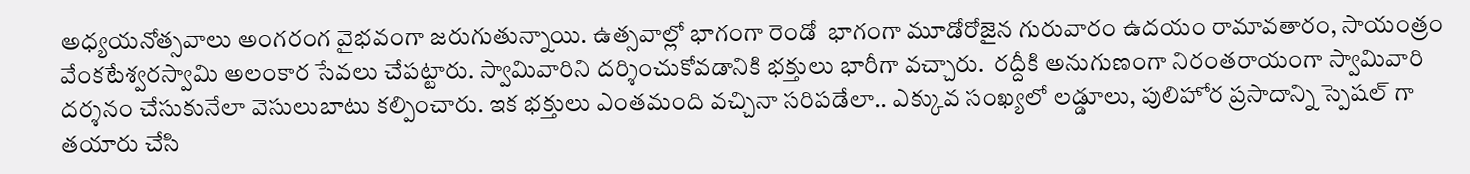అధ్యయనోత్సవాలు అంగరంగ వైభవంగా జరుగుతున్నాయి. ఉత్సవాల్లో భాగంగా రెండో  భాగంగా మూడోరోజైన గురువారం ఉదయం రామావతారం, సాయంత్రం వేంకటేశ్వరస్వామి అలంకార సేవలు చేపట్టారు. స్వామివారిని దర్శించుకోవడానికి భక్తులు భారీగా వచ్చారు.  రద్దీకి అనుగుణంగా నిరంతరాయంగా స్వామివారి దర్శనం చేసుకునేలా వెసులుబాటు కల్పించారు. ఇక భక్తులు ఎంతమంది వచ్చినా సరిపడేలా.. ఎక్కువ సంఖ్యలో లడ్డూలు, పులిహోర ప్రసాదాన్ని స్పెషల్ గా తయారు చేసి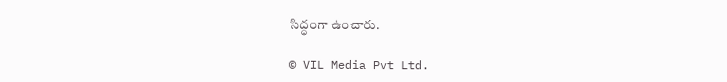సిద్ధంగా ఉంచారు.

© VIL Media Pvt Ltd.